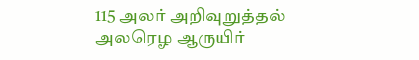115 அலர் அறிவுறுத்தல்
அலரெழ ஆருயிர்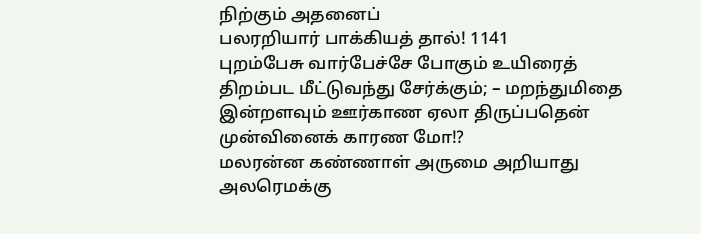நிற்கும் அதனைப்
பலரறியார் பாக்கியத் தால்! 1141
புறம்பேசு வார்பேச்சே போகும் உயிரைத்
திறம்பட மீட்டுவந்து சேர்க்கும்; – மறந்துமிதை
இன்றளவும் ஊர்காண ஏலா திருப்பதென்
முன்வினைக் காரண மோ!?
மலரன்ன கண்ணாள் அருமை அறியாது
அலரெமக்கு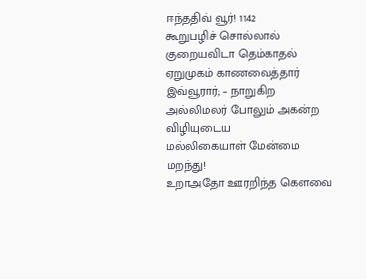ஈந்ததிவ் வூர்! 1142
கூறுபழிச் சொல்லால் குறையவிடா தெம்காதல்
ஏறுமுகம் காணவைத்தார் இவ்வூரார்; – நாறுகிற
அல்லிமலர் போலும் அகன்ற விழியுடைய
மல்லிகையாள் மேன்மை மறந்து!
உறாஅதோ ஊரறிந்த கௌவை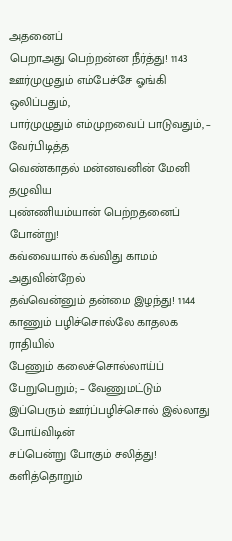அதனைப்
பெறாஅது பெற்றன்ன நீர்த்து! 1143
ஊர்முழுதும் எம்பேச்சே ஓங்கி ஒலிப்பதும்,
பார்முழுதும் எம்முறவைப் பாடுவதும், – வேர்பிடித்த
வெண்காதல் மன்னவனின் மேனி தழுவிய
புண்ணியம்யான் பெற்றதனைப் போன்று!
கவ்வையால் கவ்விது காமம் அதுவின்றேல்
தவ்வென்னும் தன்மை இழந்து! 1144
காணும் பழிச்சொல்லே காதலக ராதியில்
பேணும் கலைச்சொல்லாய்ப் பேறுபெறும்; – வேணுமட்டும்
இப்பெரும் ஊர்ப்பழிச்சொல் இல்லாது
போய்விடின்
சப்பென்று போகும் சலித்து!
களித்தொறும்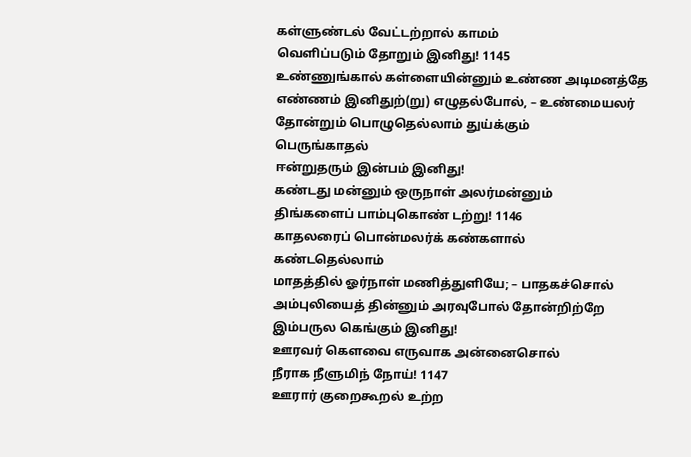கள்ளுண்டல் வேட்டற்றால் காமம்
வெளிப்படும் தோறும் இனிது! 1145
உண்ணுங்கால் கள்ளையின்னும் உண்ண அடிமனத்தே
எண்ணம் இனிதுற்(று) எழுதல்போல், – உண்மையலர்
தோன்றும் பொழுதெல்லாம் துய்க்கும்
பெருங்காதல்
ஈன்றுதரும் இன்பம் இனிது!
கண்டது மன்னும் ஒருநாள் அலர்மன்னும்
திங்களைப் பாம்புகொண் டற்று! 1146
காதலரைப் பொன்மலர்க் கண்களால்
கண்டதெல்லாம்
மாதத்தில் ஓர்நாள் மணித்துளியே; – பாதகச்சொல்
அம்புலியைத் தின்னும் அரவுபோல் தோன்றிற்றே
இம்பருல கெங்கும் இனிது!
ஊரவர் கௌவை எருவாக அன்னைசொல்
நீராக நீளுமிந் நோய்! 1147
ஊரார் குறைகூறல் உற்ற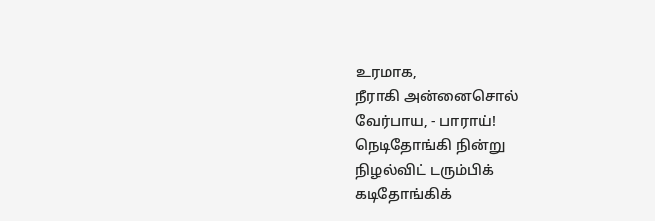உரமாக,
நீராகி அன்னைசொல்
வேர்பாய, - பாராய்!
நெடிதோங்கி நின்று
நிழல்விட் டரும்பிக்
கடிதோங்கிக்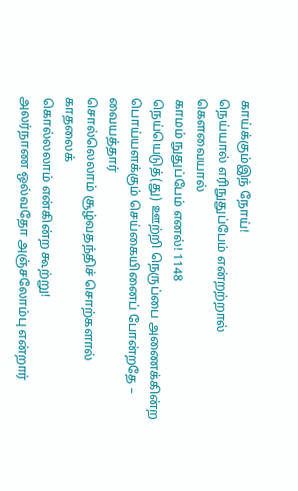காய்க்கும்இந் நோய்!
நெய்யால் எரிநுதுப்பேம் என்றற்றால்
கௌவையால்
காமம் நுதுப்பேம் எனல்! 1148
நெய்யெடுத்(து) ஊற்றி நெருப்பை அணைக்கின்ற
பொய்யளக்கும் செய்கையினைப் போன்றதே –
வையத்தார்
சொல்லெலாம் சூழ்வதந்திச் சொற்களால்
காதலைக்
கொல்லலாம் என்கின்ற கூற்று!
அலர்நாண ஒல்வதோ அஞ்சலோம்பு என்றார்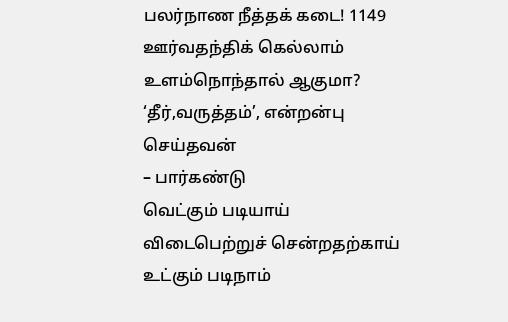பலர்நாண நீத்தக் கடை! 1149
ஊர்வதந்திக் கெல்லாம் உளம்நொந்தால் ஆகுமா?
‘தீர்,வருத்தம்’, என்றன்பு செய்தவன்
– பார்கண்டு
வெட்கும் படியாய் விடைபெற்றுச் சென்றதற்காய்
உட்கும் படிநாம்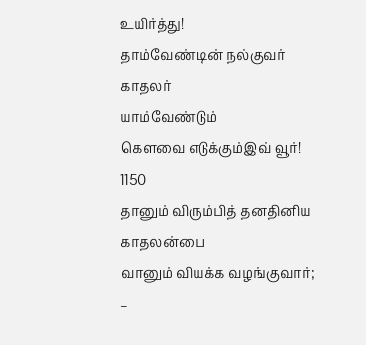உயிர்த்து!
தாம்வேண்டின் நல்குவர் காதலர்
யாம்வேண்டும்
கௌவை எடுக்கும்இவ் வூர்! 1150
தானும் விரும்பித் தனதினிய காதலன்பை
வானும் வியக்க வழங்குவார்; –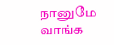நானுமே
வாங்க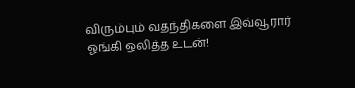விரும்பும் வதந்திகளை இவ்வூரார்
ஓங்கி ஒலித்த உடன்!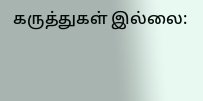கருத்துகள் இல்லை: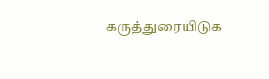கருத்துரையிடுக